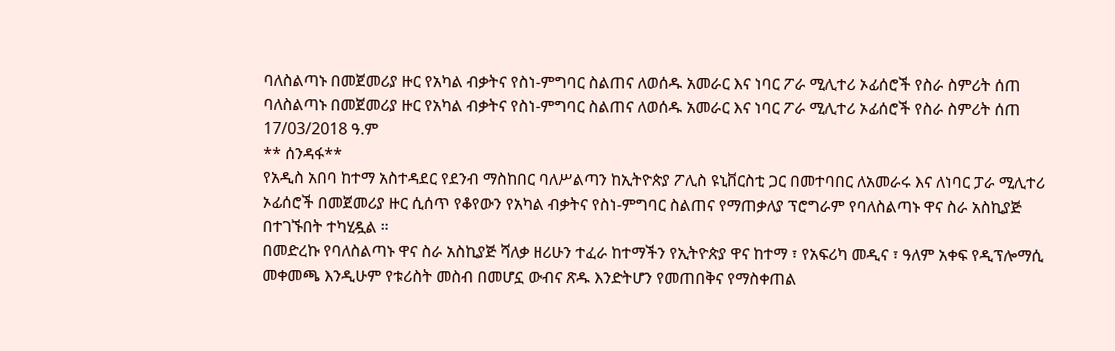ባለስልጣኑ በመጀመሪያ ዙር የአካል ብቃትና የስነ-ምግባር ስልጠና ለወሰዱ አመራር እና ነባር ፖራ ሚሊተሪ ኦፊሰሮች የስራ ስምሪት ሰጠ
ባለስልጣኑ በመጀመሪያ ዙር የአካል ብቃትና የስነ-ምግባር ስልጠና ለወሰዱ አመራር እና ነባር ፖራ ሚሊተሪ ኦፊሰሮች የስራ ስምሪት ሰጠ
17/03/2018 ዓ.ም
** ሰንዳፋ**
የአዲስ አበባ ከተማ አስተዳደር የደንብ ማስከበር ባለሥልጣን ከኢትዮጵያ ፖሊስ ዩኒቨርስቲ ጋር በመተባበር ለአመራሩ እና ለነባር ፓራ ሚሊተሪ ኦፊሰሮች በመጀመሪያ ዙር ሲሰጥ የቆየውን የአካል ብቃትና የስነ-ምግባር ስልጠና የማጠቃለያ ፕሮግራም የባለስልጣኑ ዋና ስራ አስኪያጅ በተገኙበት ተካሂዷል ።
በመድረኩ የባለስልጣኑ ዋና ስራ አስኪያጅ ሻለቃ ዘሪሁን ተፈራ ከተማችን የኢትዮጵያ ዋና ከተማ ፣ የአፍሪካ መዲና ፣ ዓለም አቀፍ የዲፕሎማሲ መቀመጫ እንዲሁም የቱሪስት መስብ በመሆኗ ውብና ጽዱ እንድትሆን የመጠበቅና የማስቀጠል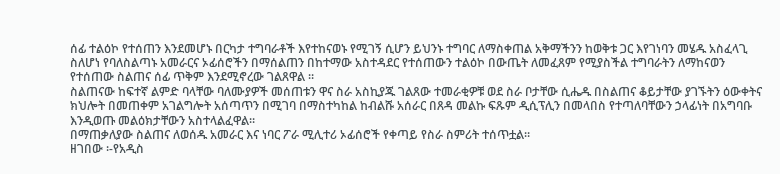ሰፊ ተልዕኮ የተሰጠን እንደመሆኑ በርካታ ተግባራቶች እየተከናወኑ የሚገኝ ሲሆን ይህንኑ ተግባር ለማስቀጠል አቅማችንን ከወቅቱ ጋር እየገነባን መሄዱ አስፈላጊ ስለሆነ የባለስልጣኑ አመራርና ኦፊሰሮችን በማሰልጠን በከተማው አስተዳደር የተሰጠውን ተልዕኮ በውጤት ለመፈጸም የሚያስችል ተግባራትን ለማከናወን የተሰጠው ስልጠና ሰፊ ጥቅም እንደሚኖረው ገልጸዋል ።
ስልጠናው ከፍተኛ ልምድ ባላቸው ባለሙያዎች መሰጠቱን ዋና ስራ አስኪያጁ ገልጸው ተመራቂዎቹ ወደ ስራ ቦታቸው ሲሔዱ በስልጠና ቆይታቸው ያገኙትን ዕውቀትና ክህሎት በመጠቀም አገልግሎት አሰጣጥን በሚገባ በማስተካከል ከብልሹ አሰራር በጸዳ መልኩ ፍጹም ዲሲፕሊን በመላበስ የተጣለባቸውን ኃላፊነት በአግባቡ እንዲወጡ መልዕክታቸውን አስተላልፈዋል።
በማጠቃለያው ስልጠና ለወሰዱ አመራር እና ነባር ፖራ ሚሊተሪ ኦፊሰሮች የቀጣይ የስራ ስምሪት ተሰጥቷል።
ዘገበው ፡-የአዲስ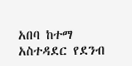አበባ ከተማ አስተዳደር የደንብ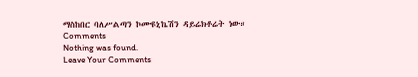ማስከበር ባለሥልጣን ኮሙዩኒኬሽን ዳይሬክቶሬት ነው።
Comments
Nothing was found.
Leave Your Comments